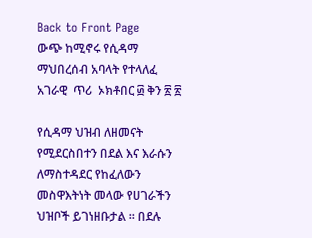Back to Front Page
ውጭ ከሚኖሩ የሲዳማ ማህበረሰብ አባላት የተላለፈ አገራዊ  ጥሪ  ኦክቶበር ፴ ቅን ፳ ፳

የሲዳማ ህዝብ ለዘመናት የሚደርስበተን በደል እና እራሱን ለማስተዳደር የከፈለውን መስዋእትነት መላው የሀገራችን ህዝቦች ይገነዘቡታል ። በደሉ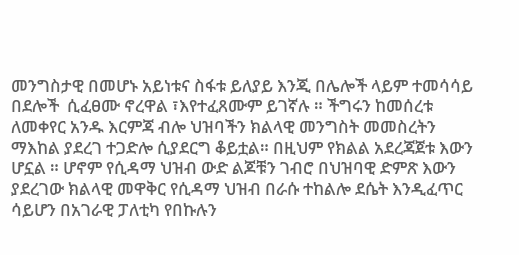መንግስታዊ በመሆኑ አይነቱና ስፋቱ ይለያይ እንጂ በሌሎች ላይም ተመሳሳይ በደሎች  ሲፈፀሙ ኖረዋል ፣እየተፈጸሙም ይገኛሉ ። ችግሩን ከመሰረቱ ለመቀየር አንዱ እርምጃ ብሎ ህዝባችን ክልላዊ መንግስት መመስረትን ማእከል ያደረገ ተጋድሎ ሲያደርግ ቆይቷል። በዚህም የክልል አደረጃጀቱ እውን ሆኗል ። ሆኖም የሲዳማ ህዝብ ውድ ልጆቹን ገብሮ በህዝባዊ ድምጽ እውን ያደረገው ክልላዊ መዋቅር የሲዳማ ህዝብ በራሱ ተከልሎ ደሴት እንዲፈጥር ሳይሆን በአገራዊ ፓለቲካ የበኩሉን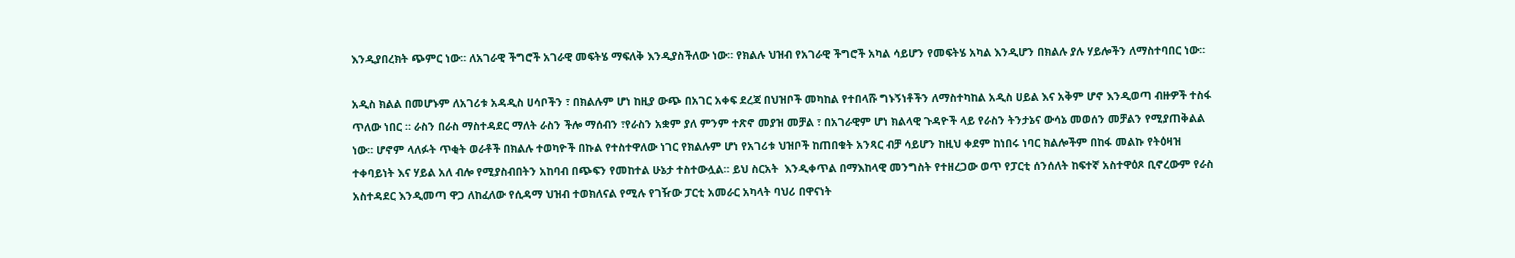እንዲያበረክት ጭምር ነው። ለአገራዊ ችግሮች አገራዊ መፍትሄ ማፍለቅ እንዲያስችለው ነው። የክልሉ ህዝብ የአገራዊ ችግሮች አካል ሳይሆን የመፍትሄ አካል እንዲሆን በክልሉ ያሉ ሃይሎችን ለማስተባበር ነው።

አዲስ ክልል በመሆኑም ለአገሪቱ አዳዲስ ሀሳቦችን ፣ በክልሉም ሆነ ከዚያ ውጭ በአገር አቀፍ ደረጃ በህዝቦች መካከል የተበላሹ ግኑኝነቶችን ለማስተካከል አዲስ ሀይል እና አቅም ሆኖ እንዲወጣ ብዙዎች ተስፋ ጥለው ነበር ። ራስን በራስ ማስተዳደር ማለት ራስን ችሎ ማሰብን ፣የራስን አቋም ያለ ምንም ተጽኖ መያዝ መቻል ፣ በአገራዊም ሆነ ክልላዊ ጉዳዮች ላይ የራስን ትንታኔና ውሳኔ መወሰን መቻልን የሚያጠቅልል ነው። ሆኖም ላለፉት ጥቂት ወራቶች በክልሉ ተወካዮች በኩል የተስተዋለው ነገር የክልሉም ሆነ የአገሪቱ ህዝቦች ከጠበቁት አንጻር ብቻ ሳይሆን ከዚህ ቀደም ከነበሩ ነባር ክልሎችም በከፋ መልኩ የትዕዛዝ ተቀባይነት እና ሃይል አለ ብሎ የሚያስብበትን አከባብ በጭፍን የመከተል ሁኔታ ተስተውሏል። ይህ ስርአት  እንዲቀጥል በማእከላዊ መንግስት የተዘረጋው ወጥ የፓርቲ ሰንሰለት ከፍተኛ አስተዋዕጾ ቢኖረውም የራስ አስተዳደር እንዲመጣ ዋጋ ለከፈለው የሲዳማ ህዝብ ተወክለናል የሚሉ የገዥው ፓርቲ አመራር አካላት ባህሪ በዋናነት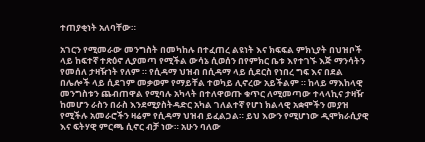ተጠያቂነት አለባቸው።

አገርን የሚመራው መንግስት በመካከሉ በተፈጠረ ልዩነት እና ክፍፍል ምክኒያት በህዝቦች ላይ ከፍተኛ ተጽዕኖ ሊያመጣ የሚችል ውሳኔ ሲወሰን በየምክር ቤቱ እየተገኙ እጅ ማንሳትን የመሰለ ታዛዥነት የለም ። የሲዳማ ህዝብ በሲዳማ ላይ ሲደርስ የነበረ ግፍ እና በደል  በሌሎች ላይ ሲደገም መቃወም የማይቸል ተወካይ ሊኖረው አይችልም ። ከላይ ማእከላዊ መንግስቱን ጨብጠዋል የሚባሉ አካላት በተለዋወጡ ቁጥር ለሚመጣው ተላላኪና ታዛዥ ከመሆን ራስን በራስ እንደሚያስትዳድር አካል ገለልተኛ የሆነ ክልላዊ አቋሞችን መያዝ የሚችሉ አመራሮችን ዛሬም የሲዳማ ህዝብ ይፈልጋል። ይህ እውን የሚሆነው ዲሞክራሲያዊ እና ፍትሃዊ ምርጫ ሲኖር ብቻ ነው። አሁን ባለው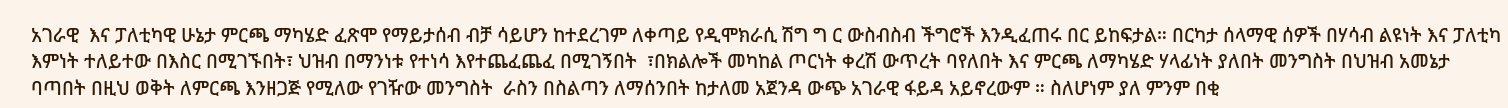አገራዊ  እና ፓለቲካዊ ሁኔታ ምርጫ ማካሄድ ፈጽሞ የማይታሰብ ብቻ ሳይሆን ከተደረገም ለቀጣይ የዲሞክራሲ ሽግ ግ ር ውስብስብ ችግሮች እንዲፈጠሩ በር ይከፍታል። በርካታ ሰላማዊ ሰዎች በሃሳብ ልዩነት እና ፓለቲካ እምነት ተለይተው በእስር በሚገኙበት፣ ህዝብ በማንነቱ የተነሳ እየተጨፈጨፈ በሚገኝበት  ፣በክልሎች መካከል ጦርነት ቀረሽ ውጥረት ባየለበት እና ምርጫ ለማካሄድ ሃላፊነት ያለበት መንግስት በህዝብ አመኔታ ባጣበት በዚህ ወቅት ለምርጫ እንዘጋጅ የሚለው የገዥው መንግስት  ራስን በስልጣን ለማሰንበት ከታለመ አጀንዳ ውጭ አገራዊ ፋይዳ አይኖረውም ። ስለሆነም ያለ ምንም በቂ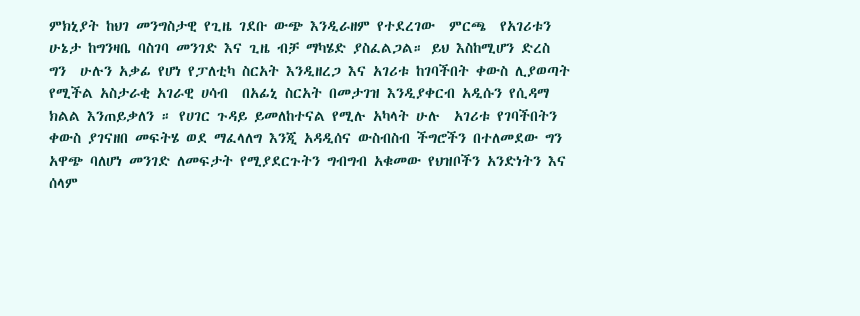ምክኒያት ከህገ መንግስታዊ የጊዜ ገደቡ ውጭ እንዲራዘም የተደረገው  ምርጫ  የአገሪቱን ሁኔታ ከግንዛቤ ባስገባ መንገድ እና ጊዜ ብቻ ማካሄድ ያስፈልጋል። ይህ እስከሚሆን ድረስ ግን  ሁሉን አቃፊ የሆነ የፓለቲካ ስርአት እንዲዘረጋ እና አገሪቱ ከገባችበት ቀውስ ሊያወጣት የሚችል አስታራቂ አገራዊ ሀሳብ  በአፊኒ ስርአት በመታገዝ እንዲያቀርብ አዲሱን የሲዳማ ክልል እንጠይቃለን ። የሀገር ጉዳይ ይመለከተናል የሚሉ አካላት ሁሉ  አገሪቱ የገባችበትን ቀውስ ያገናዘበ መፍትሄ ወደ ማፈላለግ እንጂ አዳዲሰና ውስብስብ ችግሮችን በተለመደው ግን አዋጭ ባለሆነ መንገድ ለመፍታት የሚያደርጉትን ግብግብ አቁመው የህዝቦችን አንድነትን እና ሰላም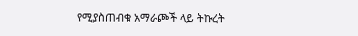የሚያስጠብቁ አማራጮች ላይ ትኩረት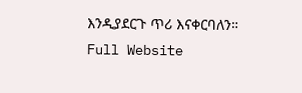እንዲያደርጉ ጥሪ እናቀርባለን።
Full Website